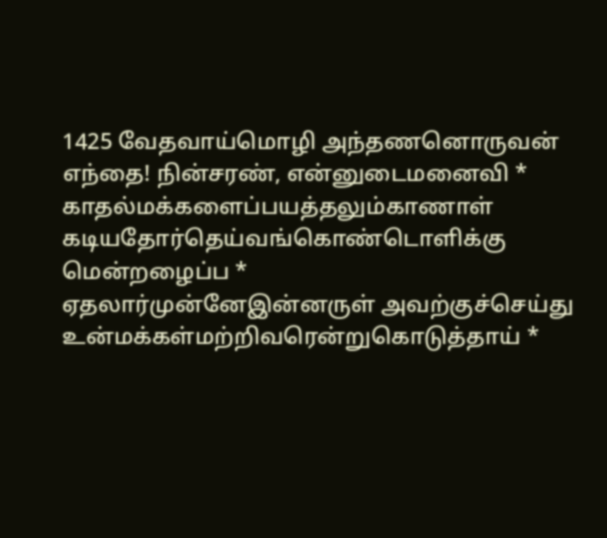1425 வேதவாய்மொழி அந்தணனொருவன்
எந்தை! நின்சரண், என்னுடைமனைவி *
காதல்மக்களைப்பயத்தலும்காணாள்
கடியதோர்தெய்வங்கொண்டொளிக்கு மென்றழைப்ப *
ஏதலார்முன்னேஇன்னருள் அவற்குச்செய்து
உன்மக்கள்மற்றிவரென்றுகொடுத்தாய் *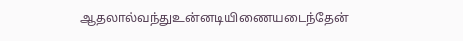ஆதலால்வந்துஉன்னடியிணையடைந்தேன்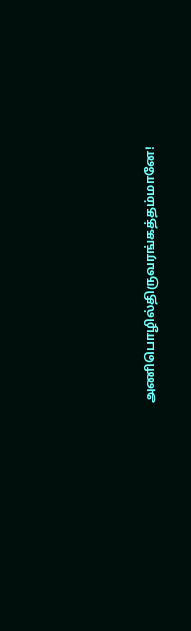அணிபொழில்திருவரங்கத்தம்மானே!